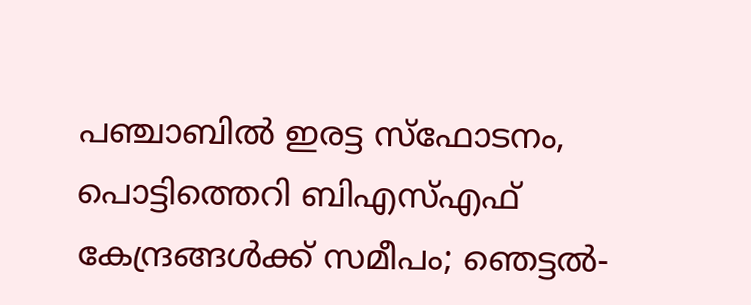പഞ്ചാബില്‍ ഇരട്ട സ്‌ഫോടനം, പൊട്ടിത്തെറി ബിഎസ്എഫ് കേന്ദ്രങ്ങള്‍ക്ക് സമീപം; ഞെട്ടല്‍-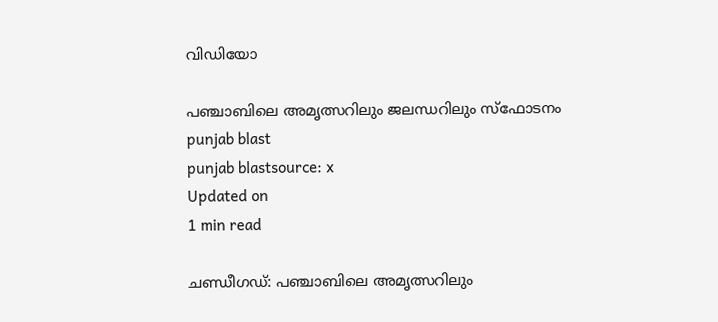വിഡിയോ

പഞ്ചാബിലെ അമൃത്സറിലും ജലന്ധറിലും സ്‌ഫോടനം
punjab blast
punjab blastsource: x
Updated on
1 min read

ചണ്ഡീഗഡ്: പഞ്ചാബിലെ അമൃത്സറിലും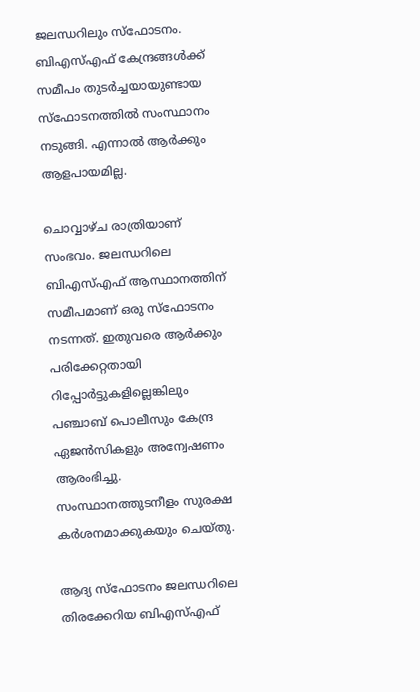ജലന്ധറിലും സ്‌ഫോടനം. ബിഎസ്എഫ് കേന്ദ്രങ്ങള്‍ക്ക് സമീപം തുടര്‍ച്ചയായുണ്ടായ സ്‌ഫോടനത്തില്‍ സംസ്ഥാനം നടുങ്ങി. എന്നാല്‍ ആര്‍ക്കും ആളപായമില്ല.

ചൊവ്വാഴ്ച രാത്രിയാണ് സംഭവം. ജലന്ധറിലെ ബിഎസ്എഫ് ആസ്ഥാനത്തിന് സമീപമാണ് ഒരു സ്‌ഫോടനം നടന്നത്. ഇതുവരെ ആര്‍ക്കും പരിക്കേറ്റതായി റിപ്പോര്‍ട്ടുകളില്ലെങ്കിലും പഞ്ചാബ് പൊലീസും കേന്ദ്ര ഏജന്‍സികളും അന്വേഷണം ആരംഭിച്ചു. സംസ്ഥാനത്തുടനീളം സുരക്ഷ കര്‍ശനമാക്കുകയും ചെയ്തു.

ആദ്യ സ്‌ഫോടനം ജലന്ധറിലെ തിരക്കേറിയ ബിഎസ്എഫ്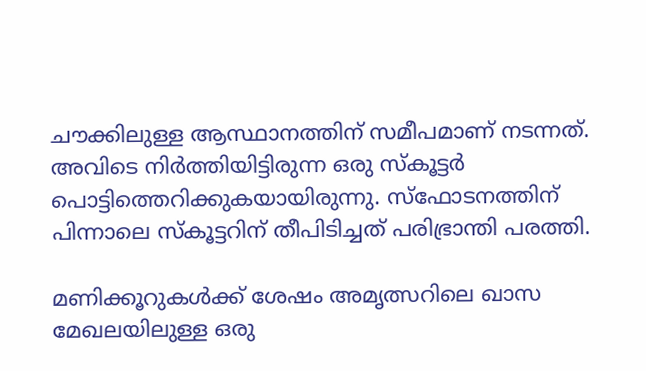ചൗക്കിലുള്ള ആസ്ഥാനത്തിന് സമീപമാണ് നടന്നത്. അവിടെ നിര്‍ത്തിയിട്ടിരുന്ന ഒരു സ്‌കൂട്ടര്‍ പൊട്ടിത്തെറിക്കുകയായിരുന്നു. സ്‌ഫോടനത്തിന് പിന്നാലെ സ്‌കൂട്ടറിന് തീപിടിച്ചത് പരിഭ്രാന്തി പരത്തി.

മണിക്കൂറുകള്‍ക്ക് ശേഷം അമൃത്സറിലെ ഖാസ മേഖലയിലുള്ള ഒരു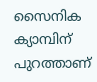സൈനിക ക്യാമ്പിന് പുറത്താണ്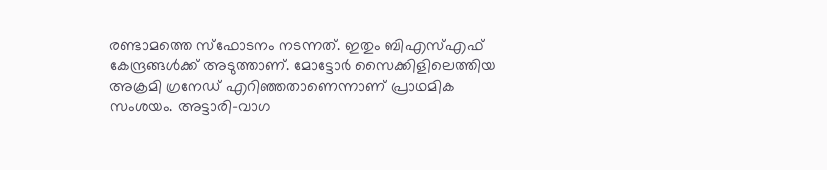രണ്ടാമത്തെ സ്‌ഫോടനം നടന്നത്. ഇതും ബിഎസ്എഫ് കേന്ദ്രങ്ങള്‍ക്ക് അടുത്താണ്. മോട്ടോര്‍ സൈക്കിളിലെത്തിയ അക്രമി ഗ്രനേഡ് എറിഞ്ഞതാണെന്നാണ് പ്രാഥമിക സംശയം. അട്ടാരി-വാഗ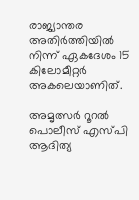രാജ്യാന്തര അതിര്‍ത്തിയില്‍ നിന്ന് ഏകദേശം 15 കിലോമീറ്റര്‍ അകലെയാണിത്.

അമൃത്സര്‍ റൂറല്‍ പൊലീസ് എസ്പി ആദിത്യ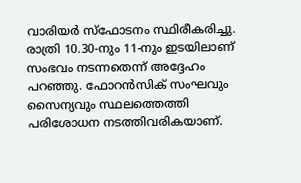വാരിയര്‍ സ്‌ഫോടനം സ്ഥിരീകരിച്ചു. രാത്രി 10.30-നും 11-നും ഇടയിലാണ് സംഭവം നടന്നതെന്ന് അദ്ദേഹം പറഞ്ഞു. ഫോറന്‍സിക് സംഘവും സൈന്യവും സ്ഥലത്തെത്തി പരിശോധന നടത്തിവരികയാണ്.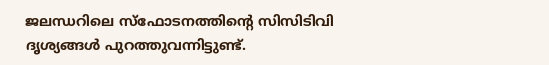ജലന്ധറിലെ സ്‌ഫോടനത്തിന്റെ സിസിടിവി ദൃശ്യങ്ങള്‍ പുറത്തുവന്നിട്ടുണ്ട്.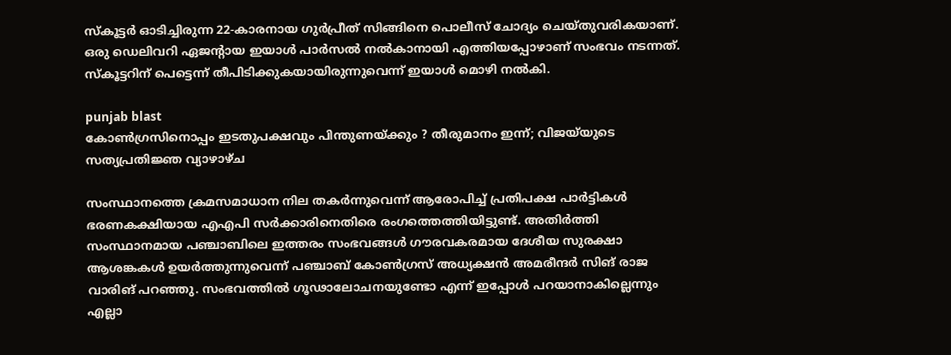സ്‌കൂട്ടര്‍ ഓടിച്ചിരുന്ന 22-കാരനായ ഗുര്‍പ്രീത് സിങ്ങിനെ പൊലീസ് ചോദ്യം ചെയ്തുവരികയാണ്. ഒരു ഡെലിവറി ഏജന്റായ ഇയാള്‍ പാര്‍സല്‍ നല്‍കാനായി എത്തിയപ്പോഴാണ് സംഭവം നടന്നത്. സ്‌കൂട്ടറിന് പെട്ടെന്ന് തീപിടിക്കുകയായിരുന്നുവെന്ന് ഇയാള്‍ മൊഴി നല്‍കി.

punjab blast
കോൺഗ്രസിനൊപ്പം ഇടതുപക്ഷവും പിന്തുണയ്ക്കും ? തീരുമാനം ഇന്ന്; വിജയ്‌യുടെ സത്യപ്രതിജ്ഞ വ്യാഴാഴ്ച

സംസ്ഥാനത്തെ ക്രമസമാധാന നില തകര്‍ന്നുവെന്ന് ആരോപിച്ച് പ്രതിപക്ഷ പാര്‍ട്ടികള്‍ ഭരണകക്ഷിയായ എഎപി സര്‍ക്കാരിനെതിരെ രംഗത്തെത്തിയിട്ടുണ്ട്. അതിര്‍ത്തി സംസ്ഥാനമായ പഞ്ചാബിലെ ഇത്തരം സംഭവങ്ങള്‍ ഗൗരവകരമായ ദേശീയ സുരക്ഷാ ആശങ്കകള്‍ ഉയര്‍ത്തുന്നുവെന്ന് പഞ്ചാബ് കോണ്‍ഗ്രസ് അധ്യക്ഷന്‍ അമരീന്ദര്‍ സിങ് രാജ വാരിങ് പറഞ്ഞു. സംഭവത്തില്‍ ഗൂഢാലോചനയുണ്ടോ എന്ന് ഇപ്പോള്‍ പറയാനാകില്ലെന്നും എല്ലാ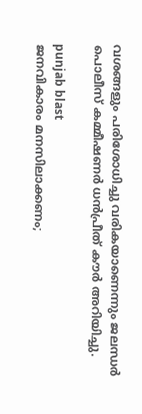വശങ്ങളും പരിശോധിച്ചു വരികയാണെന്നും ജലന്ധര്‍ പൊലീസ് കമ്മീഷണര്‍ ധന്‍പ്രീത് കൗര്‍ അറിയിച്ചു.

punjab blast
ജനവികാരം മനസിലാക്കണം;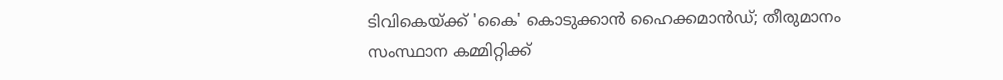ടിവികെയ്ക്ക് 'കൈ' കൊടുക്കാൻ ഹൈക്കമാൻഡ്; തീരുമാനം സംസ്ഥാന കമ്മിറ്റിക്ക്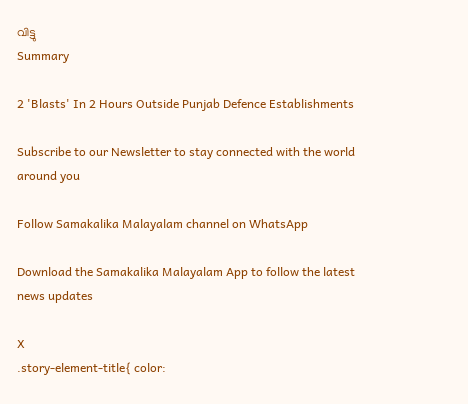വിട്ടു
Summary

2 'Blasts' In 2 Hours Outside Punjab Defence Establishments

Subscribe to our Newsletter to stay connected with the world around you

Follow Samakalika Malayalam channel on WhatsApp

Download the Samakalika Malayalam App to follow the latest news updates

X
.story-element-title{ color: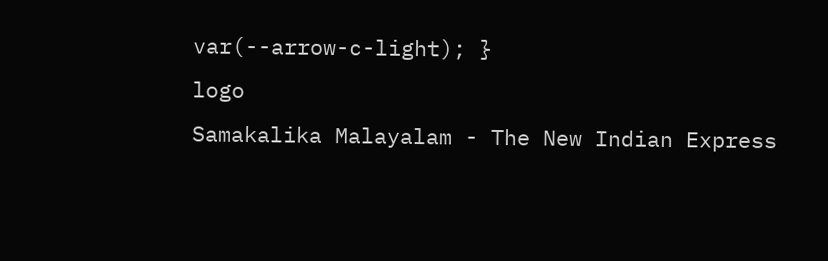var(--arrow-c-light); }
logo
Samakalika Malayalam - The New Indian Express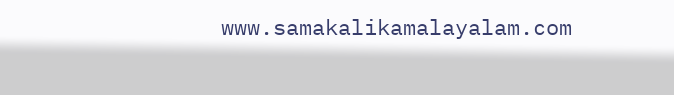www.samakalikamalayalam.com